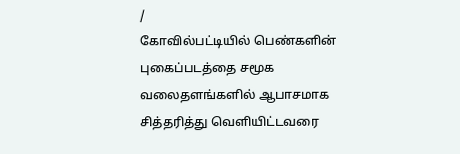/
கோவில்பட்டியில் பெண்களின் புகைப்படத்தை சமூக வலைதளங்களில் ஆபாசமாக சித்தரித்து வெளியிட்டவரை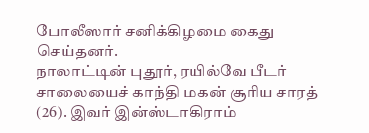போலீஸார் சனிக்கிழமை கைது செய்தனர்.
நாலாட்டின் புதூர், ரயில்வே பீடர் சாலையைச் காந்தி மகன் சூரிய சாரத் (26). இவர் இன்ஸ்டாகிராம்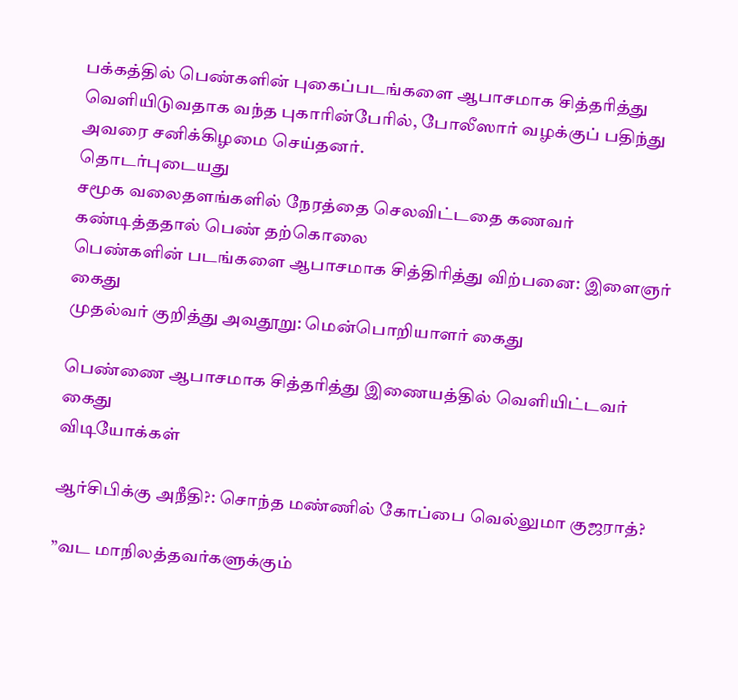பக்கத்தில் பெண்களின் புகைப்படங்களை ஆபாசமாக சித்தரித்து வெளியிடுவதாக வந்த புகாரின்பேரில், போலீஸார் வழக்குப் பதிந்து அவரை சனிக்கிழமை செய்தனர்.
தொடர்புடையது
சமூக வலைதளங்களில் நேரத்தை செலவிட்டதை கணவர் கண்டித்ததால் பெண் தற்கொலை
பெண்களின் படங்களை ஆபாசமாக சித்திரித்து விற்பனை: இளைஞர் கைது
முதல்வர் குறித்து அவதூறு: மென்பொறியாளர் கைது

பெண்ணை ஆபாசமாக சித்தரித்து இணையத்தில் வெளியிட்டவர் கைது
விடியோக்கள்

ஆர்சிபிக்கு அநீதி?: சொந்த மண்ணில் கோப்பை வெல்லுமா குஜராத்?

”வட மாநிலத்தவர்களுக்கும்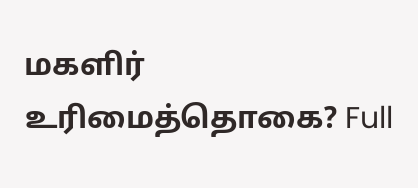மகளிர் உரிமைத்தொகை? Full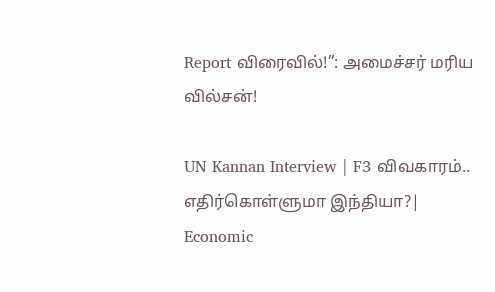Report விரைவில்!”: அமைச்சர் மரிய வில்சன்!

UN Kannan Interview | F3 விவகாரம்.. எதிர்கொள்ளுமா இந்தியா?| Economic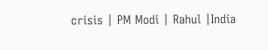crisis | PM Modi | Rahul |India